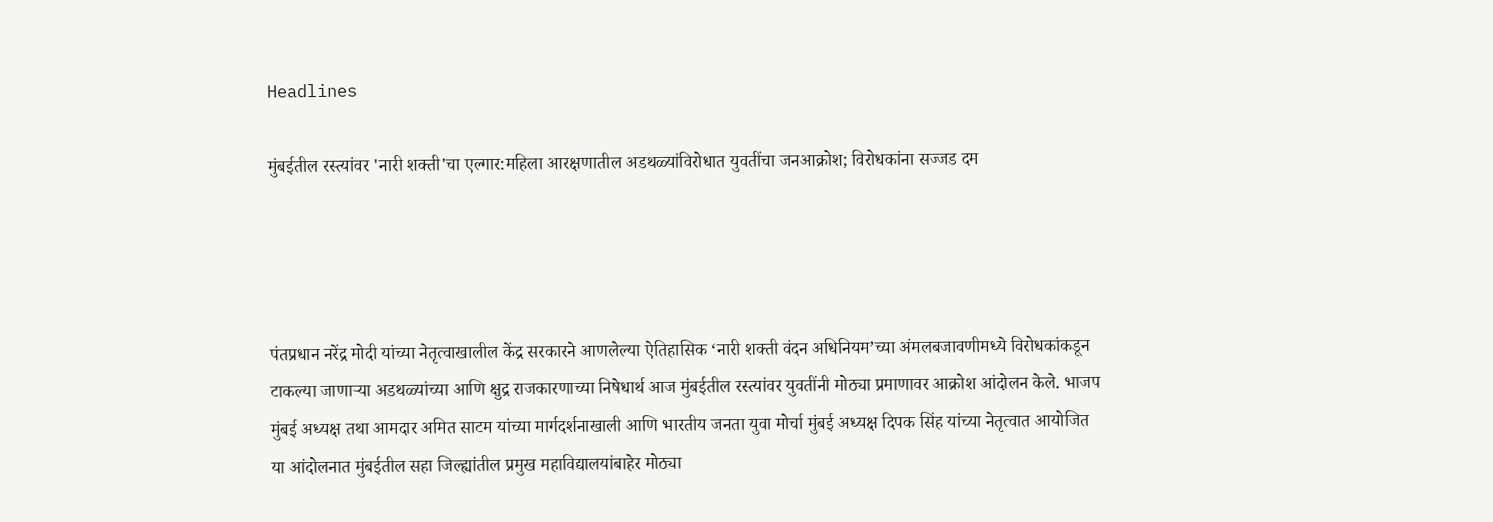Headlines

मुंबईतील रस्त्यांवर 'नारी शक्ती'चा एल्गार:महिला आरक्षणातील अडथळ्यांविरोधात युवतींचा जनआक्रोश; विरोधकांना सज्जड दम




पंतप्रधान नरेंद्र मोदी यांच्या नेतृत्वाखालील केंद्र सरकारने आणलेल्या ऐतिहासिक ‘नारी शक्ती वंदन अधिनियम’च्या अंमलबजावणीमध्ये विरोधकांकडून टाकल्या जाणाऱ्या अडथळ्यांच्या आणि क्षुद्र राजकारणाच्या निषेधार्थ आज मुंबईतील रस्त्यांवर युवतींनी मोठ्या प्रमाणावर आक्रोश आंदोलन केले. भाजप मुंबई अध्यक्ष तथा आमदार अमित साटम यांच्या मार्गदर्शनाखाली आणि भारतीय जनता युवा मोर्चा मुंबई अध्यक्ष दिपक सिंह यांच्या नेतृत्वात आयोजित या आंदोलनात मुंबईतील सहा जिल्ह्यांतील प्रमुख महाविद्यालयांबाहेर मोठ्या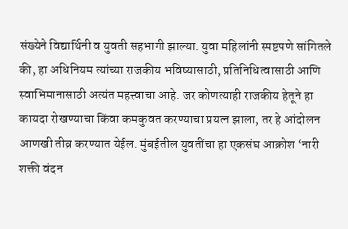संख्येने विद्यार्थिनी व युवती सहभागी झाल्या. युवा महिलांनी स्पष्टपणे सांगितले की, हा अधिनियम त्यांच्या राजकीय भविष्यासाठी, प्रतिनिधित्वासाठी आणि स्वाभिमानासाठी अत्यंत महत्त्वाचा आहे. जर कोणत्याही राजकीय हेतूने हा कायदा रोखण्याचा किंवा कमकुवत करण्याचा प्रयत्न झाला, तर हे आंदोलन आणखी तीव्र करण्यात येईल. मुंबईतील युवतींचा हा एकसंघ आक्रोश ‘नारी शक्ती वंदन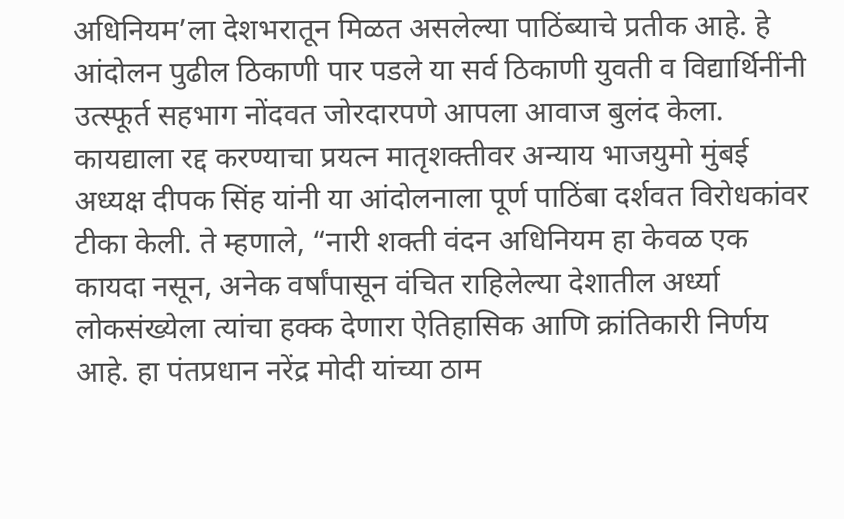अधिनियम’ला देशभरातून मिळत असलेल्या पाठिंब्याचे प्रतीक आहे. हे आंदोलन पुढील ठिकाणी पार पडले या सर्व ठिकाणी युवती व विद्यार्थिनींनी उत्स्फूर्त सहभाग नोंदवत जोरदारपणे आपला आवाज बुलंद केला. कायद्याला रद्द करण्याचा प्रयत्न मातृशक्तीवर अन्याय भाजयुमो मुंबई अध्यक्ष दीपक सिंह यांनी या आंदोलनाला पूर्ण पाठिंबा दर्शवत विरोधकांवर टीका केली. ते म्हणाले, “नारी शक्ती वंदन अधिनियम हा केवळ एक कायदा नसून, अनेक वर्षांपासून वंचित राहिलेल्या देशातील अर्ध्या लोकसंख्येला त्यांचा हक्क देणारा ऐतिहासिक आणि क्रांतिकारी निर्णय आहे. हा पंतप्रधान नरेंद्र मोदी यांच्या ठाम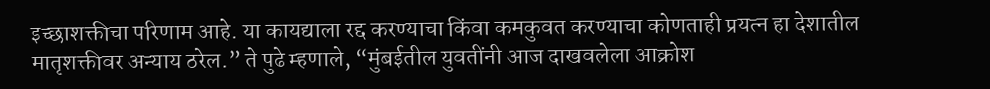इच्छाशक्तीचा परिणाम आहे. या कायद्याला रद्द करण्याचा किंवा कमकुवत करण्याचा कोणताही प्रयत्न हा देशातील मातृशक्तीवर अन्याय ठरेल.” ते पुढे म्हणाले, “मुंबईतील युवतींनी आज दाखवलेला आक्रोश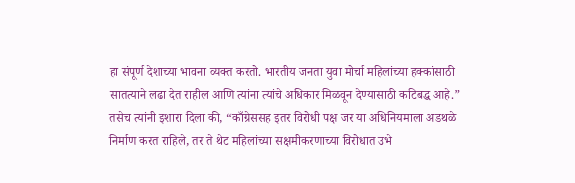हा संपूर्ण देशाच्या भावना व्यक्त करतो. भारतीय जनता युवा मोर्चा महिलांच्या हक्कांसाठी सातत्याने लढा देत राहील आणि त्यांना त्यांचे अधिकार मिळवून देण्यासाठी कटिबद्ध आहे.” तसेच त्यांनी इशारा दिला की, “काँग्रेससह इतर विरोधी पक्ष जर या अधिनियमाला अडथळे निर्माण करत राहिले, तर ते थेट महिलांच्या सक्षमीकरणाच्या विरोधात उभे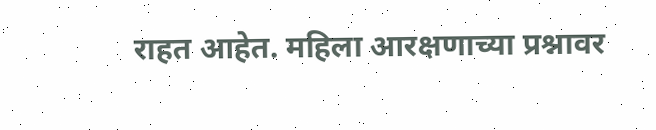राहत आहेत. महिला आरक्षणाच्या प्रश्नावर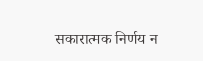सकारात्मक निर्णय न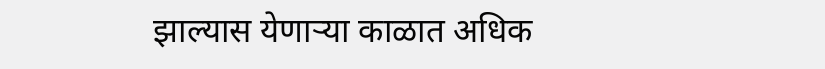झाल्यास येणाऱ्या काळात अधिक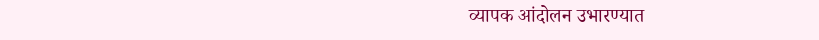व्यापक आंदोलन उभारण्यात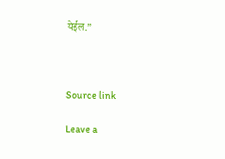येईल.”



Source link

Leave a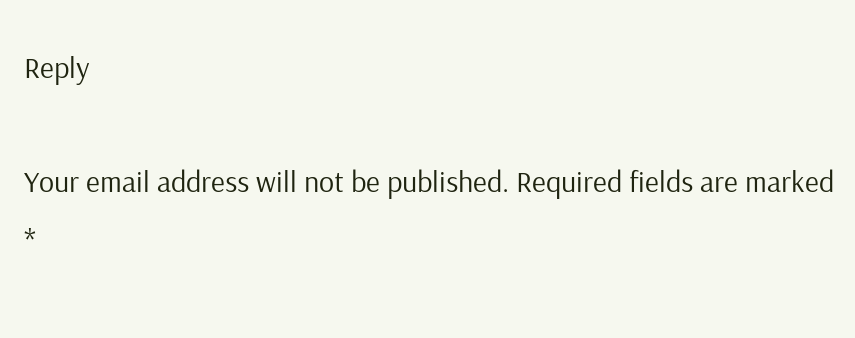Reply

Your email address will not be published. Required fields are marked *